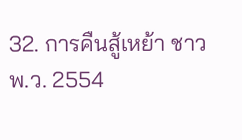32. การคืนสู้เหย้า ชาว พ.ว. 2554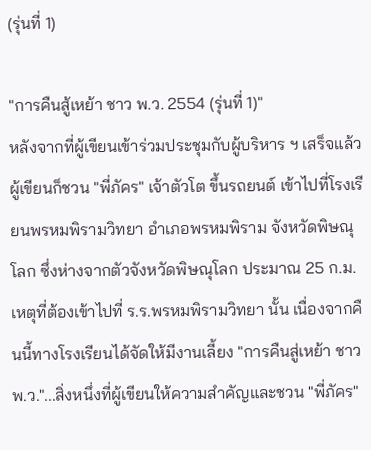(รุ่นที่ 1)

"การคืนสู้เหย้า ชาว พ.ว. 2554 (รุ่นที่ 1)"
หลังจากที่ผู้เขียนเข้าร่วมประชุมกับผู้บริหาร ฯ เสร็จแล้ว ผู้เขียนก็ชวน "พี่ภัคร" เจ้าตัวโต ขึ้นรถยนต์ เข้าไปที่โรงเรียนพรหมพิรามวิทยา อำเภอพรหมพิราม จังหวัดพิษณุโลก ซึ่งห่างจากตัวจังหวัดพิษณุโลก ประมาณ 25 ก.ม.
เหตุที่ต้องเข้าไปที่ ร.ร.พรหมพิรามวิทยา นั้น เนื่องจากคืนนี้ทางโรงเรียนได้จัดให้มีงานเลี้ยง "การคืนสู่เหย้า ชาว พ.ว."...สิ่งหนึ่งที่ผู้เขียนให้ความสำคัญและชวน "พี่ภัคร"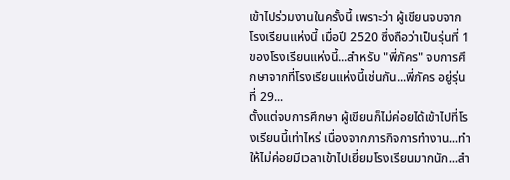เข้าไปร่วมงานในครั้งนี้ เพราะว่า ผู้เขียนจบจากโรงเรียนแห่งนี้ เมื่อปี 2520 ซึ่งถือว่าเป็นรุ่นที่ 1 ของโรงเรียนแห่งนี้...สำหรับ "พี่ภัคร" จบการศึกษาจากที่โรงเรียนแห่งนี้เช่นกัน...พี่ภัคร อยู่รุ่นที่ 29...
ตั้งแต่จบการศึกษา ผู้เขียนก็ไม่ค่อยได้เข้าไปที่โรงเรียนนี้เท่าไหร่ เนื่องจากภารกิจการทำงาน...ทำให้ไม่ค่อยมีเวลาเข้าไปเยี่ยมโรงเรียนมากนัก...สำ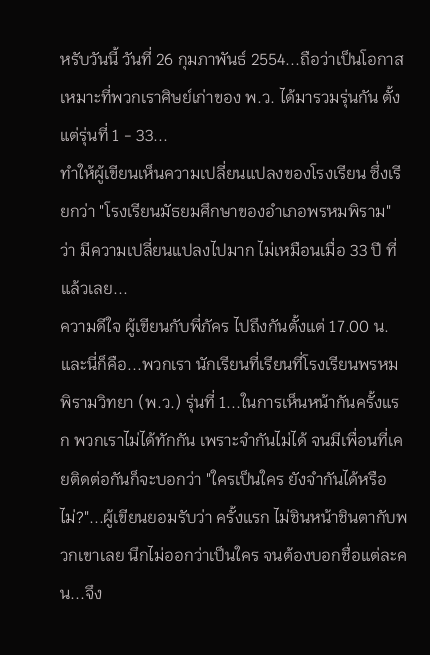หรับวันนี้ วันที่ 26 กุมภาพันธ์ 2554...ถือว่าเป็นโอกาสเหมาะที่พวกเราศิษย์เก่าของ พ.ว. ได้มารวมรุ่นกัน ตั้งแต่รุ่นที่ 1 - 33...
ทำให้ผู้เขียนเห็นความเปลี่ยนแปลงของโรงเรียน ซึ่งเรียกว่า "โรงเรียนมัธยมศึกษาของอำเภอพรหมพิราม" ว่า มีความเปลี่ยนแปลงไปมาก ไม่เหมือนเมื่อ 33 ปี ที่แล้วเลย...
ความดีใจ ผู้เขียนกับพี่ภัคร ไปถึงกันตั้งแต่ 17.00 น. และนี่ก็คือ...พวกเรา นักเรียนที่เรียนที่โรงเรียนพรหมพิรามวิทยา (พ.ว.) รุ่นที่ 1...ในการเห็นหน้ากันครั้งแรก พวกเราไม่ได้ทักกัน เพราะจำกันไม่ได้ จนมีเพื่อนที่เคยติดต่อกันก็จะบอกว่า "ใครเป็นใคร ยังจำกันได้หรือไม่?"...ผู้เขียนยอมรับว่า ครั้งแรก ไม่ชินหน้าชินตากับพวกเขาเลย นึกไม่ออกว่าเป็นใคร จนต้องบอกชื่อแต่ละคน...จึง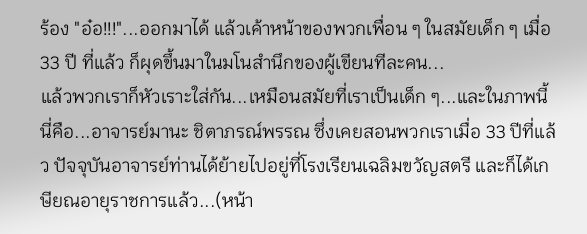ร้อง "อ๋อ!!!"...ออกมาได้ แล้วเค้าหน้าของพวกเพื่อน ๆ ในสมัยเด็ก ๆ เมื่อ 33 ปี ที่แล้ว ก็ผุดขึ้นมาในมโนสำนึกของผู้เขียนทีละคน...
แล้วพวกเราก็หัวเราะใส่กัน...เหมือนสมัยที่เราเป็นเด็ก ๆ...และในภาพนี้ นี่คือ...อาจารย์มานะ ชิตาภรณ์พรรณ ซึ่งเคยสอนพวกเราเมื่อ 33 ปีที่แล้ว ปัจจุบันอาจารย์ท่านได้ย้ายไปอยู่ที่โรงเรียนเฉลิมขวัญสตรี และก็ได้เกษียณอายุราชการแล้ว...(หน้า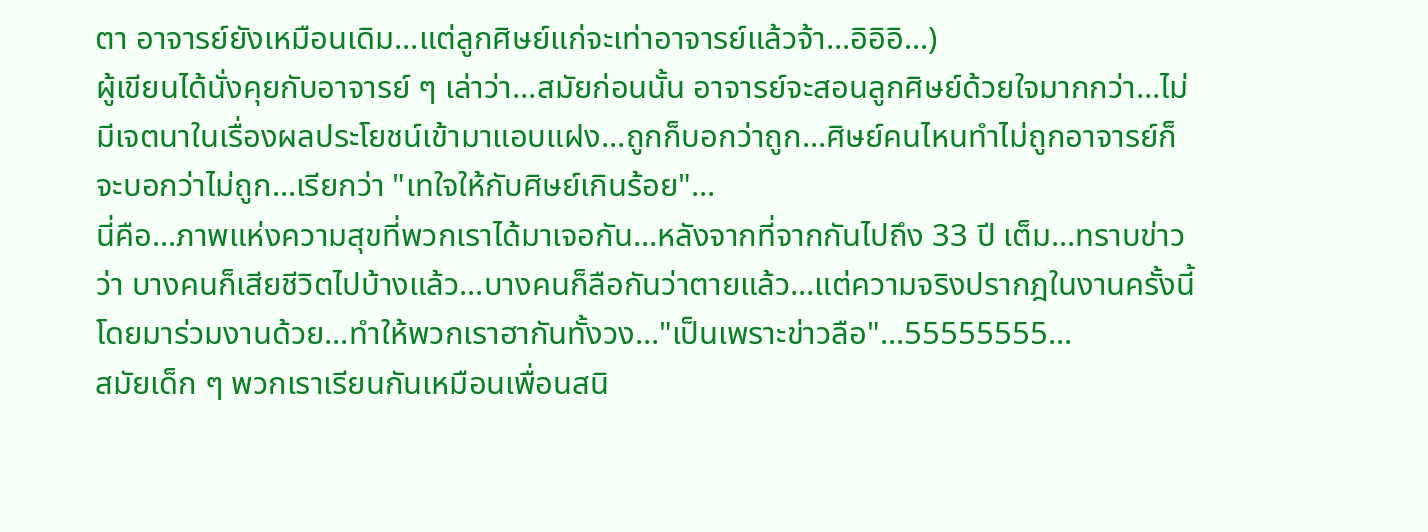ตา อาจารย์ยังเหมือนเดิม...แต่ลูกศิษย์แก่จะเท่าอาจารย์แล้วจ้า...อิอิอิ...)
ผู้เขียนได้นั่งคุยกับอาจารย์ ๆ เล่าว่า...สมัยก่อนนั้น อาจารย์จะสอนลูกศิษย์ด้วยใจมากกว่า...ไม่มีเจตนาในเรื่องผลประโยชน์เข้ามาแอบแฝง...ถูกก็บอกว่าถูก...ศิษย์คนไหนทำไม่ถูกอาจารย์ก็จะบอกว่าไม่ถูก...เรียกว่า "เทใจให้กับศิษย์เกินร้อย"...
นี่คือ...ภาพแห่งความสุขที่พวกเราได้มาเจอกัน...หลังจากที่จากกันไปถึง 33 ปี เต็ม...ทราบข่าวว่า บางคนก็เสียชีวิตไปบ้างแล้ว...บางคนก็ลือกันว่าตายแล้ว...แต่ความจริงปรากฎในงานครั้งนี้ โดยมาร่วมงานด้วย...ทำให้พวกเราฮากันทั้งวง..."เป็นเพราะข่าวลือ"...55555555...
สมัยเด็ก ๆ พวกเราเรียนกันเหมือนเพื่อนสนิ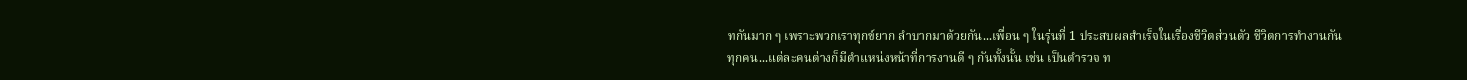ทกันมาก ๆ เพราะพวกเราทุกข์ยาก ลำบากมาด้วยกัน...เพื่อน ๆ ในรุ่นที่ 1 ประสบผลสำเร็จในเรื่องชีวิตส่วนตัว ชีวิตการทำงานกันทุกคน...แต่ละคนต่างก็มีตำแหน่งหน้าที่การงานดี ๆ กันทั้งนั้น เช่น เป็นตำรวจ ท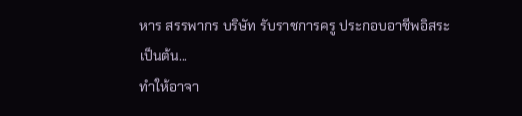หาร สรรพากร บริษัท รับราชการครู ประกอบอาชีพอิสระ เป็นต้น...
ทำให้อาจา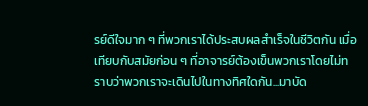รย์ดีใจมาก ๆ ที่พวกเราได้ประสบผลสำเร็จในชีวิตกัน เมื่อเทียบกับสมัยก่อน ๆ ที่อาจารย์ต้องเข็นพวกเราโดยไม่ทราบว่าพวกเราจะเดินไปในทางทิศใดกัน...มาบัด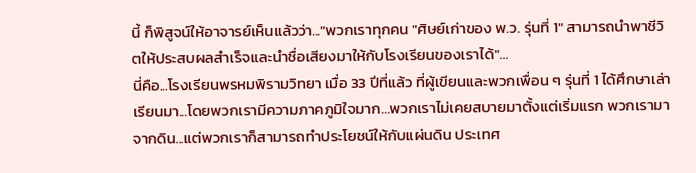นี้ ก็พิสูจน์ให้อาจารย์เห็นแล้วว่า..."พวกเราทุกคน "ศิษย์เก่าของ พ.ว. รุ่นที่ 1" สามารถนำพาชีวิตให้ประสบผลสำเร็จและนำชื่อเสียงมาให้กับโรงเรียนของเราได้"...
นี่คือ...โรงเรียนพรหมพิรามวิทยา เมื่อ 33 ปีที่แล้ว ที่ผู้เขียนและพวกเพื่อน ๆ รุ่นที่ 1 ได้ศึกษาเล่าเรียนมา...โดยพวกเรามีความภาคภูมิใจมาก...พวกเราไม่เคยสบายมาตั้งแต่เริ่มแรก พวกเรามาจากดิน...แต่พวกเราก็สามารถทำประโยชน์ให้กับแผ่นดิน ประเทศ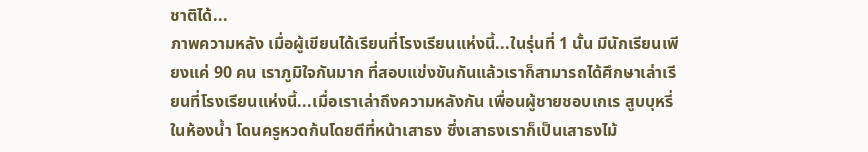ชาติได้...
ภาพความหลัง เมื่อผู้เขียนได้เรียนที่โรงเรียนแห่งนี้...ในรุ่นที่ 1 นั้น มีนักเรียนเพียงแค่ 90 คน เราภูมิใจกันมาก ที่สอบแข่งขันกันแล้วเราก็สามารถได้ศึกษาเล่าเรียนที่โรงเรียนแห่งนี้...เมื่อเราเล่าถึงความหลังกัน เพื่อนผู้ชายชอบเกเร สูบบุหรี่ในห้องน้ำ โดนครูหวดก้นโดยตีที่หน้าเสาธง ซึ่งเสาธงเราก็เป็นเสาธงไม้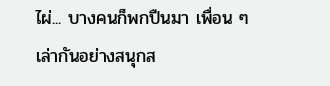ไผ่... บางคนก็พกปืนมา เพื่อน ๆ เล่ากันอย่างสนุกส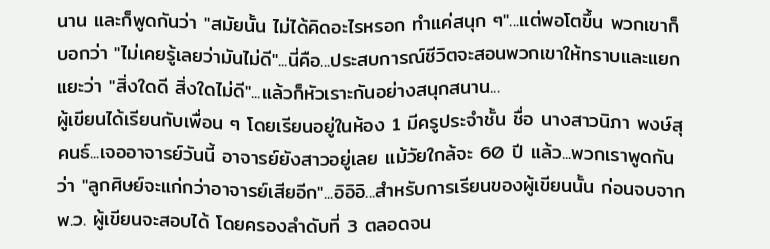นาน และก็พูดกันว่า "สมัยนั้น ไม่ได้คิดอะไรหรอก ทำแค่สนุก ๆ"...แต่พอโตขึ้น พวกเขาก็บอกว่า "ไม่เคยรู้เลยว่ามันไม่ดี"...นี่คือ...ประสบการณ์ชีวิตจะสอนพวกเขาให้ทราบและแยกแยะว่า "สิ่งใดดี สิ่งใดไม่ดี"...แล้วก็หัวเราะกันอย่างสนุกสนาน...
ผู้เขียนได้เรียนกับเพื่อน ๆ โดยเรียนอยู่ในห้อง 1 มีครูประจำชั้น ชื่อ นางสาวนิภา พงษ์สุคนธ์...เจออาจารย์วันนี้ อาจารย์ยังสาวอยู่เลย แม้วัยใกล้จะ 60 ปี แล้ว...พวกเราพูดกันว่า "ลูกศิษย์จะแก่กว่าอาจารย์เสียอีก"...อิอิอิ...สำหรับการเรียนของผู้เขียนนั้น ก่อนจบจาก พ.ว. ผู้เขียนจะสอบได้ โดยครองลำดับที่ 3 ตลอดจน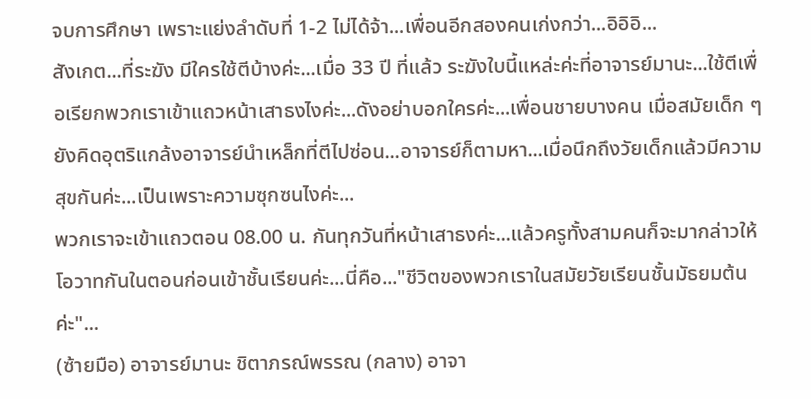จบการศึกษา เพราะแย่งลำดับที่ 1-2 ไม่ได้จ้า...เพื่อนอีกสองคนเก่งกว่า...อิอิอิ...
สังเกต...ที่ระฆัง มีใครใช้ตีบ้างค่ะ...เมื่อ 33 ปี ที่แล้ว ระฆังใบนี้แหล่ะค่ะที่อาจารย์มานะ...ใช้ตีเพื่อเรียกพวกเราเข้าแถวหน้าเสาธงไงค่ะ...ดังอย่าบอกใครค่ะ...เพื่อนชายบางคน เมื่อสมัยเด็ก ๆ ยังคิดอุตริแกล้งอาจารย์นำเหล็กที่ตีไปซ่อน...อาจารย์ก็ตามหา...เมื่อนึกถึงวัยเด็กแล้วมีความสุขกันค่ะ...เป็นเพราะความซุกซนไงค่ะ...
พวกเราจะเข้าแถวตอน 08.00 น. กันทุกวันที่หน้าเสาธงค่ะ...แล้วครูทั้งสามคนก็จะมากล่าวให้โอวาทกันในตอนก่อนเข้าชั้นเรียนค่ะ...นี่คือ..."ชีวิตของพวกเราในสมัยวัยเรียนชั้นมัธยมต้นค่ะ"...
(ซ้ายมือ) อาจารย์มานะ ชิตาภรณ์พรรณ (กลาง) อาจา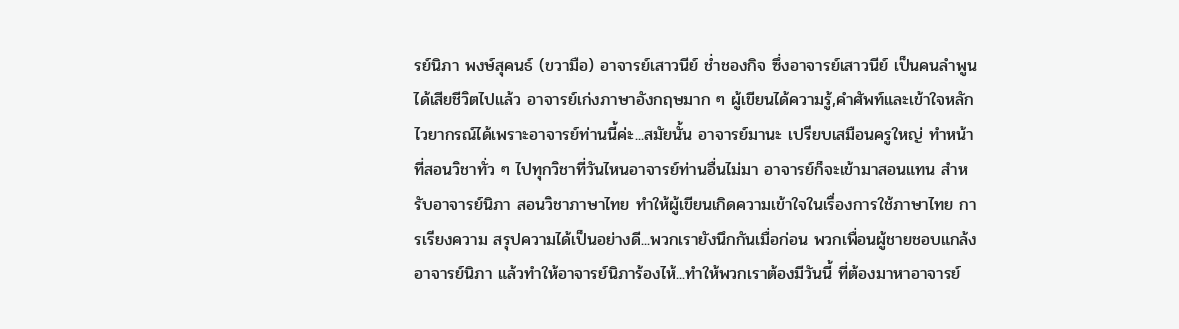รย์นิภา พงษ์สุคนธ์ (ขวามือ) อาจารย์เสาวนีย์ ช่ำชองกิจ ซึ่งอาจารย์เสาวนีย์ เป็นคนลำพูนได้เสียชีวิตไปแล้ว อาจารย์เก่งภาษาอังกฤษมาก ๆ ผู้เขียนได้ความรู้,คำศัพท์และเข้าใจหลักไวยากรณ์ได้เพราะอาจารย์ท่านนี้ค่ะ...สมัยนั้น อาจารย์มานะ เปรียบเสมือนครูใหญ่ ทำหน้าที่สอนวิชาทั่ว ๆ ไปทุกวิชาที่วันไหนอาจารย์ท่านอื่นไม่มา อาจารย์ก็จะเข้ามาสอนแทน สำหรับอาจารย์นิภา สอนวิชาภาษาไทย ทำให้ผู้เขียนเกิดความเข้าใจในเรื่องการใช้ภาษาไทย การเรียงความ สรุปความได้เป็นอย่างดี...พวกเรายังนึกกันเมื่อก่อน พวกเพื่อนผู้ชายชอบแกล้งอาจารย์นิภา แล้วทำให้อาจารย์นิภาร้องไห้...ทำให้พวกเราต้องมีวันนี้ ที่ต้องมาหาอาจารย์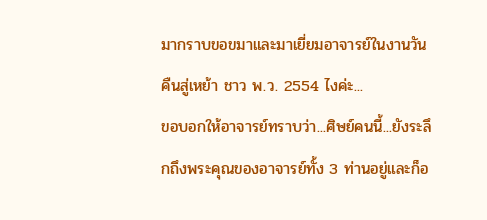มากราบขอขมาและมาเยี่ยมอาจารย์ในงานวันคืนสู่เหย้า ชาว พ.ว. 2554 ไงค่ะ...
ขอบอกให้อาจารย์ทราบว่า...ศิษย์คนนี้...ยังระลึกถึงพระคุณของอาจารย์ทั้ง 3 ท่านอยู่และก็อ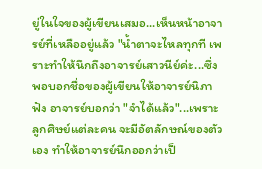ยู่ในใจของผู้เขียนเสมอ...เห็นหน้าอาจารย์ที่เหลืออยู่แล้ว "น้ำตาจะไหลทุกที เพราะทำให้นึกถึงอาจารย์เสาวนีย์ค่ะ...ซึ่งพอบอกชื่อของผู้เขียนให้อาจารย์นิภาฟัง อาจารย์บอกว่า "จำได้แล้ว"...เพราะลูกศิษย์แต่ละคน จะมีอัตลักษณ์ของตัวเอง ทำให้อาจารย์นึกออกว่าเป็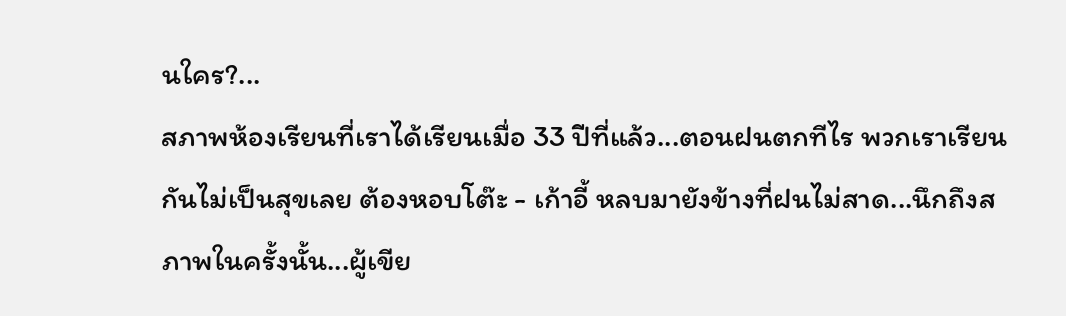นใคร?...
สภาพห้องเรียนที่เราได้เรียนเมื่อ 33 ปีที่แล้ว...ตอนฝนตกทีไร พวกเราเรียนกันไม่เป็นสุขเลย ต้องหอบโต๊ะ - เก้าอี้ หลบมายังข้างที่ฝนไม่สาด...นึกถึงสภาพในครั้งนั้น...ผู้เขีย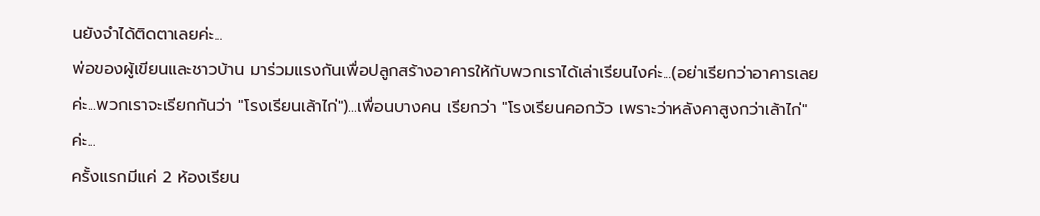นยังจำได้ติดตาเลยค่ะ...
พ่อของผู้เขียนและชาวบ้าน มาร่วมแรงกันเพื่อปลูกสร้างอาคารให้กับพวกเราได้เล่าเรียนไงค่ะ...(อย่าเรียกว่าอาคารเลยค่ะ...พวกเราจะเรียกกันว่า "โรงเรียนเล้าไก่")...เพื่อนบางคน เรียกว่า "โรงเรียนคอกวัว เพราะว่าหลังคาสูงกว่าเล้าไก่" ค่ะ...
ครั้งแรกมีแค่ 2 ห้องเรียน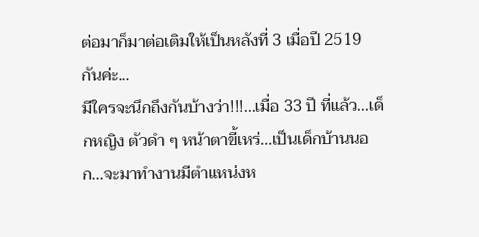ต่อมาก็มาต่อเติมให้เป็นหลังที่ 3 เมื่อปี 2519 กันค่ะ...
มีใครจะนึกถึงกันบ้างว่า!!!...เมื่อ 33 ปี ที่แล้ว...เด็กหญิง ตัวดำ ๆ หน้าตาขี้เหร่...เป็นเด็กบ้านนอก...จะมาทำงานมีตำแหน่งห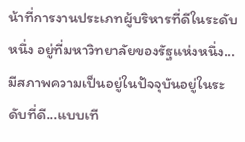น้าที่การงานประเภทผู้บริหารที่ดีในระดับหนึ่ง อยู่ที่มหาวิทยาลัยของรัฐแห่งหนึ่ง...มีสภาพความเป็นอยู่ในปัจจุบันอยู่ในระดับที่ดี...แบบเที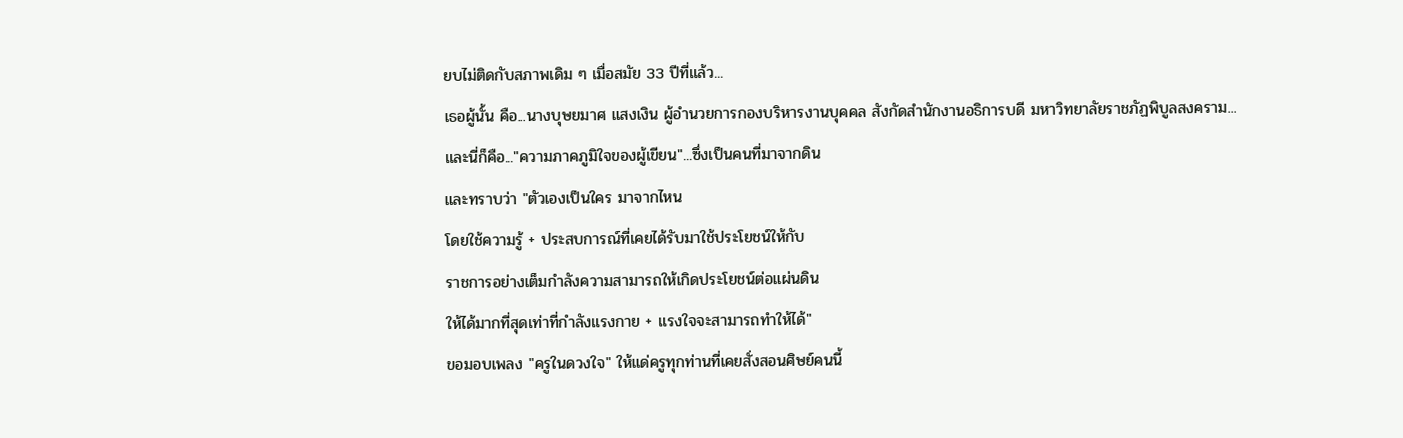ยบไม่ติดกับสภาพเดิม ๆ เมื่อสมัย 33 ปีที่แล้ว...
เธอผู้นั้น คือ...นางบุษยมาศ แสงเงิน ผู้อำนวยการกองบริหารงานบุคคล สังกัดสำนักงานอธิการบดี มหาวิทยาลัยราชภัฏพิบูลสงคราม...
และนี่ก็คือ..."ความภาคภูมิใจของผู้เขียน"...ซึ่งเป็นคนที่มาจากดิน
และทราบว่า "ตัวเองเป็นใคร มาจากไหน
โดยใช้ความรู้ + ประสบการณ์ที่เคยได้รับมาใช้ประโยชน์ให้กับ
ราชการอย่างเต็มกำลังความสามารถให้เกิดประโยชน์ต่อแผ่นดิน
ให้ได้มากที่สุดเท่าที่กำลังแรงกาย + แรงใจจะสามารถทำให้ได้"
ขอมอบเพลง "ครูในดวงใจ" ให้แด่ครูทุกท่านที่เคยสั่งสอนศิษย์คนนี้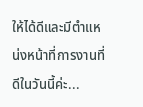ให้ได้ดีและมีตำแหน่งหน้าที่การงานที่ดีในวันนี้ค่ะ...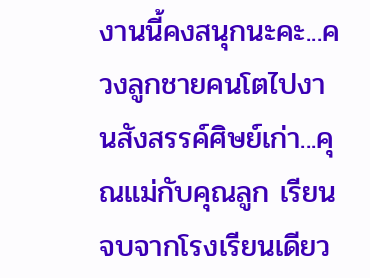งานนี้คงสนุกนะคะ...ควงลูกชายคนโตไปงานสังสรรค์ศิษย์เก่า...คุณแม่กับคุณลูก เรียนจบจากโรงเรียนเดียว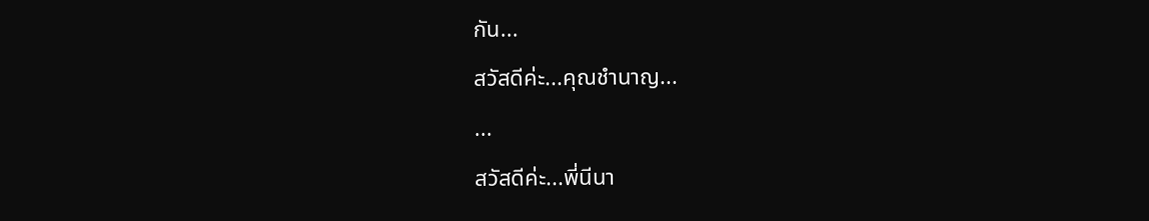กัน...
สวัสดีค่ะ...คุณชำนาญ...
...
สวัสดีค่ะ...พี่นีนา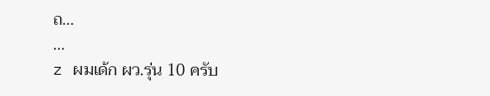ถ...
...
z ผมเด้ก ผว.รุ่น 10 ครับ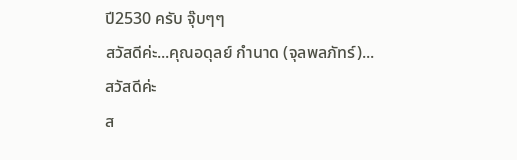ปี2530 ครับ จุ๊บๆๆ
สวัสดีค่ะ...คุณอดุลย์ กำนาด (จุลพลภัทร์)...
สวัสดีค่ะ
ส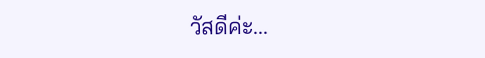วัสดีค่ะ...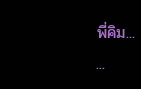พี่คิม...
...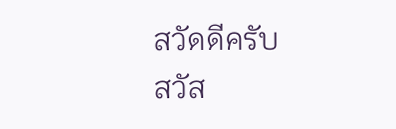สวัดดีครับ
สวัส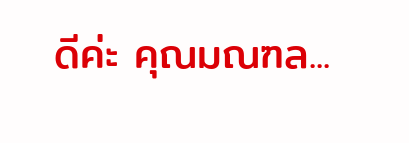ดีค่ะ คุณมณฑล...